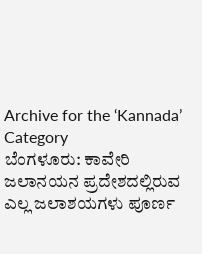Archive for the ‘Kannada’ Category
ಬೆಂಗಳೂರು: ಕಾವೇರಿ ಜಲಾನಯನ ಪ್ರದೇಶದಲ್ಲಿರುವ ಎಲ್ಲ ಜಲಾಶಯಗಳು ಪೂರ್ಣ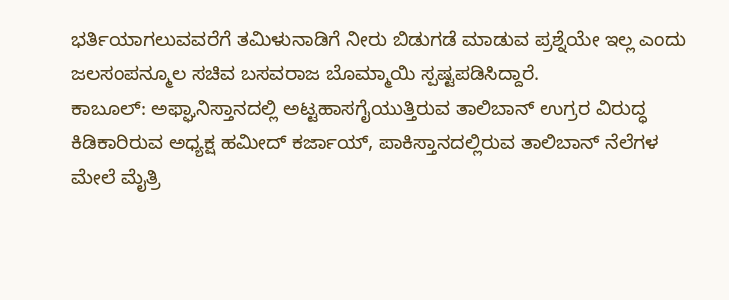ಭರ್ತಿಯಾಗಲುವವರೆಗೆ ತಮಿಳುನಾಡಿಗೆ ನೀರು ಬಿಡುಗಡೆ ಮಾಡುವ ಪ್ರಶ್ನೆಯೇ ಇಲ್ಲ ಎಂದು ಜಲಸಂಪನ್ಮೂಲ ಸಚಿವ ಬಸವರಾಜ ಬೊಮ್ಮಾಯಿ ಸ್ಪಷ್ಟಪಡಿಸಿದ್ದಾರೆ.
ಕಾಬೂಲ್: ಅಫ್ಘಾನಿಸ್ತಾನದಲ್ಲಿ ಅಟ್ಟಹಾಸಗೈಯುತ್ತಿರುವ ತಾಲಿಬಾನ್ ಉಗ್ರರ ವಿರುದ್ಧ ಕಿಡಿಕಾರಿರುವ ಅಧ್ಯಕ್ಷ ಹಮೀದ್ ಕರ್ಜಾಯ್, ಪಾಕಿಸ್ತಾನದಲ್ಲಿರುವ ತಾಲಿಬಾನ್ ನೆಲೆಗಳ ಮೇಲೆ ಮೈತ್ರಿ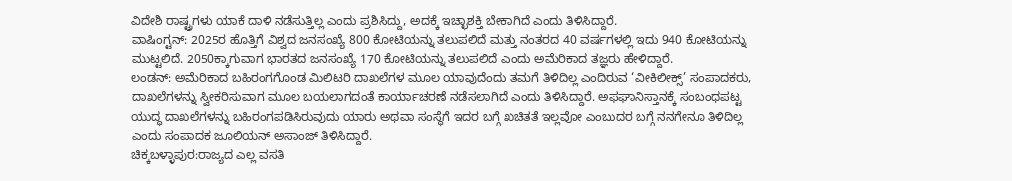ವಿದೇಶಿ ರಾಷ್ಟ್ರಗಳು ಯಾಕೆ ದಾಳಿ ನಡೆಸುತ್ತಿಲ್ಲ ಎಂದು ಪ್ರಶಿಸಿದ್ದು, ಅದಕ್ಕೆ ಇಚ್ಛಾಶಕ್ತಿ ಬೇಕಾಗಿದೆ ಎಂದು ತಿಳಿಸಿದ್ದಾರೆ.
ವಾಷಿಂಗ್ಟನ್: 2025ರ ಹೊತ್ತಿಗೆ ವಿಶ್ವದ ಜನಸಂಖ್ಯೆ 800 ಕೋಟಿಯನ್ನು ತಲುಪಲಿದೆ ಮತ್ತು ನಂತರದ 40 ವರ್ಷಗಳಲ್ಲಿ ಇದು 940 ಕೋಟಿಯನ್ನು ಮುಟ್ಟಲಿದೆ. 2050ಕ್ಕಾಗುವಾಗ ಭಾರತದ ಜನಸಂಖ್ಯೆ 170 ಕೋಟಿಯನ್ನು ತಲುಪಲಿದೆ ಎಂದು ಅಮೆರಿಕಾದ ತಜ್ಞರು ಹೇಳಿದ್ದಾರೆ.
ಲಂಡನ್: ಅಮೆರಿಕಾದ ಬಹಿರಂಗಗೊಂಡ ಮಿಲಿಟರಿ ದಾಖಲೆಗಳ ಮೂಲ ಯಾವುದೆಂದು ತಮಗೆ ತಿಳಿದಿಲ್ಲ ಎಂದಿರುವ ‘ವೀಕಿಲೀಕ್ಸ್’ ಸಂಪಾದಕರು, ದಾಖಲೆಗಳನ್ನು ಸ್ವೀಕರಿಸುವಾಗ ಮೂಲ ಬಯಲಾಗದಂತೆ ಕಾರ್ಯಾಚರಣೆ ನಡೆಸಲಾಗಿದೆ ಎಂದು ತಿಳಿಸಿದ್ದಾರೆ. ಅಫಘಾನಿಸ್ತಾನಕ್ಕೆ ಸಂಬಂಧಪಟ್ಟ ಯುದ್ಧ ದಾಖಲೆಗಳನ್ನು ಬಹಿರಂಗಪಡಿಸಿರುವುದು ಯಾರು ಅಥವಾ ಸಂಸ್ಥೆಗೆ ಇದರ ಬಗ್ಗೆ ಖಚಿತತೆ ಇಲ್ಲವೋ ಎಂಬುದರ ಬಗ್ಗೆ ನನಗೇನೂ ತಿಳಿದಿಲ್ಲ ಎಂದು ಸಂಪಾದಕ ಜೂಲಿಯನ್ ಅಸಾಂಜ್ ತಿಳಿಸಿದ್ದಾರೆ.
ಚಿಕ್ಕಬಳ್ಳಾಪುರ:ರಾಜ್ಯದ ಎಲ್ಲ ವಸತಿ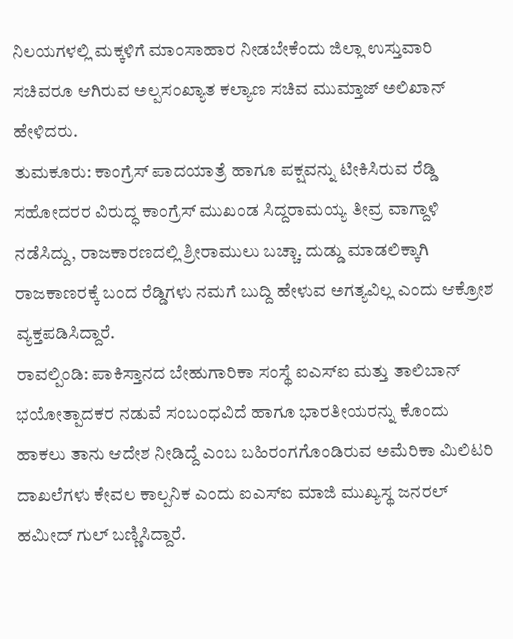ನಿಲಯಗಳಲ್ಲಿ ಮಕ್ಕಳಿಗೆ ಮಾಂಸಾಹಾರ ನೀಡಬೇಕೆಂದು ಜಿಲ್ಲಾ ಉಸ್ತುವಾರಿ ಸಚಿವರೂ ಆಗಿರುವ ಅಲ್ಪಸಂಖ್ಯಾತ ಕಲ್ಯಾಣ ಸಚಿವ ಮುಮ್ತಾಜ್ ಅಲಿಖಾನ್ ಹೇಳಿದರು.
ತುಮಕೂರು: ಕಾಂಗ್ರೆಸ್ ಪಾದಯಾತ್ರೆ ಹಾಗೂ ಪಕ್ಷವನ್ನು ಟೀಕಿಸಿರುವ ರೆಡ್ಡಿ ಸಹೋದರರ ವಿರುದ್ಧ ಕಾಂಗ್ರೆಸ್ ಮುಖಂಡ ಸಿದ್ದರಾಮಯ್ಯ ತೀವ್ರ ವಾಗ್ದಾಳಿ ನಡೆಸಿದ್ದು, ರಾಜಕಾರಣದಲ್ಲಿ ಶ್ರೀರಾಮುಲು ಬಚ್ಚಾ. ದುಡ್ಡು ಮಾಡಲಿಕ್ಕಾಗಿ ರಾಜಕಾಣರಕ್ಕೆ ಬಂದ ರೆಡ್ಡಿಗಳು ನಮಗೆ ಬುದ್ದಿ ಹೇಳುವ ಅಗತ್ಯವಿಲ್ಲ ಎಂದು ಆಕ್ರೋಶ ವ್ಯಕ್ತಪಡಿಸಿದ್ದಾರೆ.
ರಾವಲ್ಪಿಂಡಿ: ಪಾಕಿಸ್ತಾನದ ಬೇಹುಗಾರಿಕಾ ಸಂಸ್ಥೆ ಐಎಸ್ಐ ಮತ್ತು ತಾಲಿಬಾನ್ ಭಯೋತ್ಪಾದಕರ ನಡುವೆ ಸಂಬಂಧವಿದೆ ಹಾಗೂ ಭಾರತೀಯರನ್ನು ಕೊಂದು ಹಾಕಲು ತಾನು ಆದೇಶ ನೀಡಿದ್ದೆ ಎಂಬ ಬಹಿರಂಗಗೊಂಡಿರುವ ಅಮೆರಿಕಾ ಮಿಲಿಟರಿ ದಾಖಲೆಗಳು ಕೇವಲ ಕಾಲ್ಪನಿಕ ಎಂದು ಐಎಸ್ಐ ಮಾಜಿ ಮುಖ್ಯಸ್ಥ ಜನರಲ್ ಹಮೀದ್ ಗುಲ್ ಬಣ್ಣಿಸಿದ್ದಾರೆ.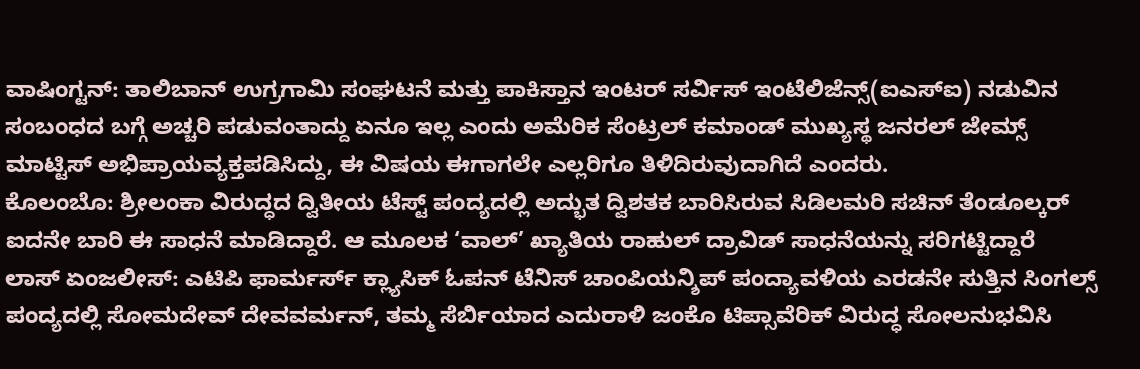ವಾಷಿಂಗ್ಟನ್: ತಾಲಿಬಾನ್ ಉಗ್ರಗಾಮಿ ಸಂಘಟನೆ ಮತ್ತು ಪಾಕಿಸ್ತಾನ ಇಂಟರ್ ಸರ್ವಿಸ್ ಇಂಟೆಲಿಜೆನ್ಸ್(ಐಎಸ್ಐ) ನಡುವಿನ ಸಂಬಂಧದ ಬಗ್ಗೆ ಅಚ್ಚರಿ ಪಡುವಂತಾದ್ದು ಏನೂ ಇಲ್ಲ ಎಂದು ಅಮೆರಿಕ ಸೆಂಟ್ರಲ್ ಕಮಾಂಡ್ ಮುಖ್ಯಸ್ಥ ಜನರಲ್ ಜೇಮ್ಸ್ ಮಾಟ್ಟಿಸ್ ಅಭಿಪ್ರಾಯವ್ಯಕ್ತಪಡಿಸಿದ್ದು, ಈ ವಿಷಯ ಈಗಾಗಲೇ ಎಲ್ಲರಿಗೂ ತಿಳಿದಿರುವುದಾಗಿದೆ ಎಂದರು.
ಕೊಲಂಬೊ: ಶ್ರೀಲಂಕಾ ವಿರುದ್ಧದ ದ್ವಿತೀಯ ಟೆಸ್ಟ್ ಪಂದ್ಯದಲ್ಲಿ ಅದ್ಭುತ ದ್ವಿಶತಕ ಬಾರಿಸಿರುವ ಸಿಡಿಲಮರಿ ಸಚಿನ್ ತೆಂಡೂಲ್ಕರ್ ಐದನೇ ಬಾರಿ ಈ ಸಾಧನೆ ಮಾಡಿದ್ದಾರೆ. ಆ ಮೂಲಕ ‘ವಾಲ್’ ಖ್ಯಾತಿಯ ರಾಹುಲ್ ದ್ರಾವಿಡ್ ಸಾಧನೆಯನ್ನು ಸರಿಗಟ್ಟಿದ್ದಾರೆ
ಲಾಸ್ ಏಂಜಲೀಸ್: ಎಟಿಪಿ ಫಾರ್ಮರ್ಸ್ ಕ್ಲ್ಯಾಸಿಕ್ ಓಪನ್ ಟೆನಿಸ್ ಚಾಂಪಿಯನ್ಶಿಪ್ ಪಂದ್ಯಾವಳಿಯ ಎರಡನೇ ಸುತ್ತಿನ ಸಿಂಗಲ್ಸ್ ಪಂದ್ಯದಲ್ಲಿ ಸೋಮದೇವ್ ದೇವವರ್ಮನ್, ತಮ್ಮ ಸೆರ್ಬಿಯಾದ ಎದುರಾಳಿ ಜಂಕೊ ಟಿಪ್ಸಾವೆರಿಕ್ ವಿರುದ್ಧ ಸೋಲನುಭವಿಸಿ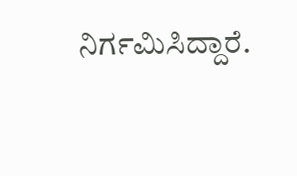ನಿರ್ಗಮಿಸಿದ್ದಾರೆ.